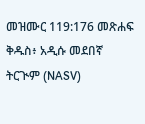መዝሙር 119:176 መጽሐፍ ቅዱስ፥ አዲሱ መደበኛ ትርጒም (NASV)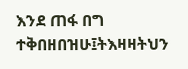እንደ ጠፋ በግ ተቅበዘበዝሁ፤ትእዛዛትህን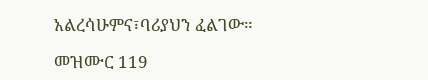አልረሳሁምና፣ባሪያህን ፈልገው።

መዝሙር 119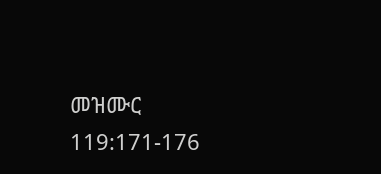መዝሙር 119:171-176